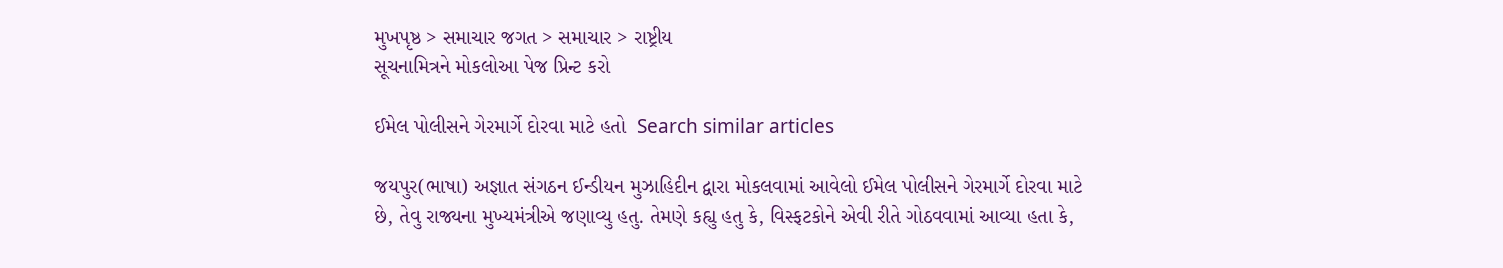મુખપૃષ્ઠ > સમાચાર જગત > સમાચાર > રાષ્ટ્રીય
સૂચનામિત્રને મોકલોઆ પેજ પ્રિન્ટ કરો

ઈમેલ પોલીસને ગેરમાર્ગે દોરવા માટે હતો  Search similar articles

જયપુર(ભાષા) અજ્ઞાત સંગઠન ઈન્ડીયન મુઝાહિદીન દ્વારા મોકલવામાં આવેલો ઈમેલ પોલીસને ગેરમાર્ગે દોરવા માટે છે, તેવુ રાજ્યના મુખ્યમંત્રીએ જણાવ્યુ હતુ. તેમણે કહ્યુ હતુ કે, વિસ્ફટકોને એવી રીતે ગોઠવવામાં આવ્યા હતા કે,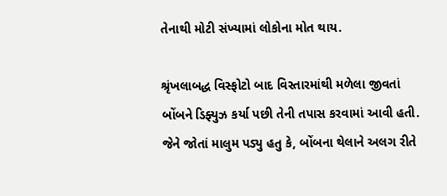તેનાથી મોટી સંખ્યામાં લોકોના મોત થાય.

શ્રૃંખલાબદ્ધ વિસ્ફોટો બાદ વિસ્તારમાંથી મળેલા જીવતાં બોંબને ડિફ્યુઝ કર્યા પછી તેની તપાસ કરવામાં આવી હતી. જેને જોતાં માલુમ પડ્યુ હતુ કે, બોંબના થેલાને અલગ રીતે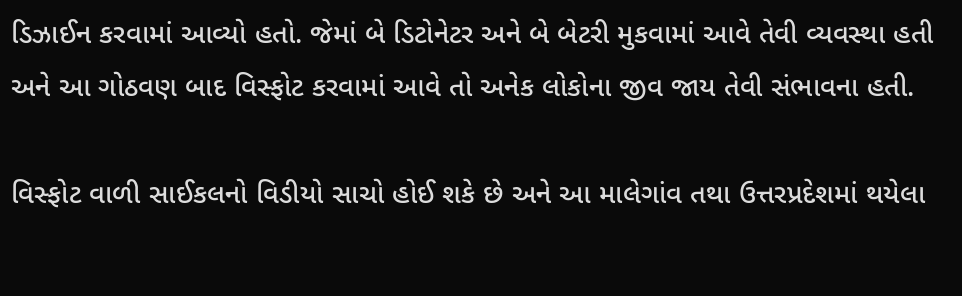ડિઝાઈન કરવામાં આવ્યો હતો. જેમાં બે ડિટોનેટર અને બે બેટરી મુકવામાં આવે તેવી વ્યવસ્થા હતી અને આ ગોઠવણ બાદ વિસ્ફોટ કરવામાં આવે તો અનેક લોકોના જીવ જાય તેવી સંભાવના હતી.

વિસ્ફોટ વાળી સાઈકલનો વિડીયો સાચો હોઈ શકે છે અને આ માલેગાંવ તથા ઉત્તરપ્રદેશમાં થયેલા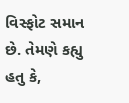વિસ્ફોટ સમાન છે. તેમણે કહ્યુ હતુ કે,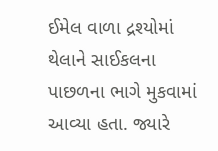ઈમેલ વાળા દ્રશ્યોમાં થેલાને સાઈકલના પાછળના ભાગે મુકવામાં આવ્યા હતા. જ્યારે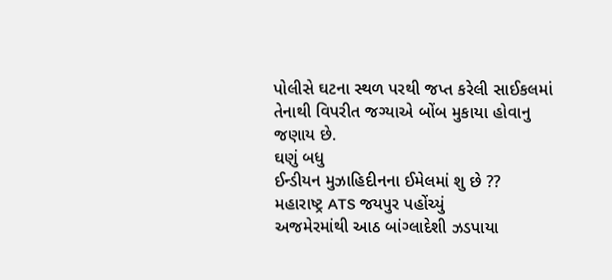પોલીસે ઘટના સ્થળ પરથી જપ્ત કરેલી સાઈકલમાં તેનાથી વિપરીત જગ્યાએ બોંબ મુકાયા હોવાનુ જણાય છે.
ઘણું બધુ
ઈન્ડીયન મુઝાહિદીનના ઈમેલમાં શુ છે ??
મહારાષ્ટ્ર ATS જયપુર પહોંચ્યું
અજમેરમાંથી આઠ બાંગ્લાદેશી ઝડપાયા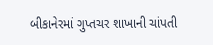બીકાનેરમાં ગુપ્તચર શાખાની ચાંપતી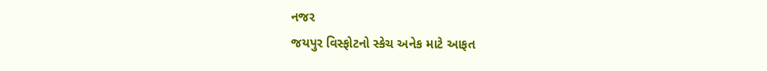નજર
જયપુર વિસ્ફોટનો સ્કેચ અનેક માટે આફત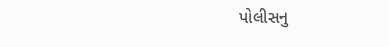પોલીસનુ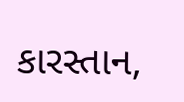કારસ્તાન,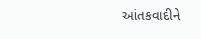આંતકવાદીને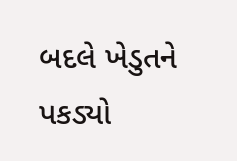બદલે ખેડુતને પકડ્યો